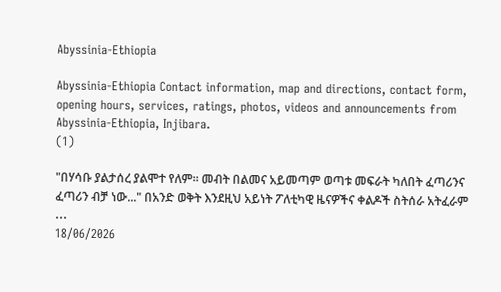Abyssinia-Ethiopia

Abyssinia-Ethiopia Contact information, map and directions, contact form, opening hours, services, ratings, photos, videos and announcements from Abyssinia-Ethiopia, Injibara.
(1)

"በሃሳቡ ያልታሰረ ያልሞተ የለም። መብት በልመና አይመጣም ወጣቱ መፍራት ካለበት ፈጣሪንና ፈጣሪን ብቻ ነው..." በአንድ ወቅት እንደዚህ አይነት ፖለቲካዊ ዜናዎችና ቀልዶች ስትሰራ አትፈራም ...
18/06/2026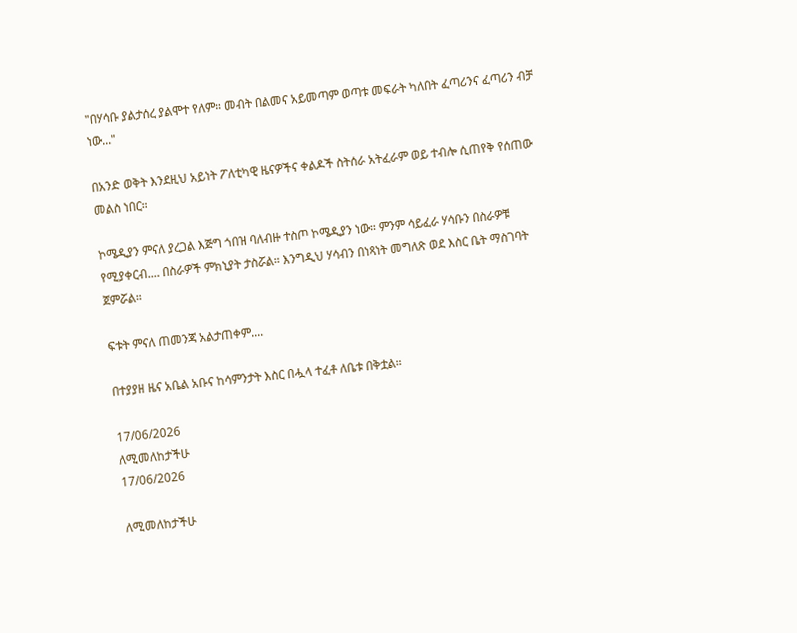"በሃሳቡ ያልታሰረ ያልሞተ የለም። መብት በልመና አይመጣም ወጣቱ መፍራት ካለበት ፈጣሪንና ፈጣሪን ብቻ ነው..."

በአንድ ወቅት እንደዚህ አይነት ፖለቲካዊ ዜናዎችና ቀልዶች ስትሰራ አትፈራም ወይ ተብሎ ሲጠየቅ የሰጠው መልስ ነበር።

ኮሜዲያን ምናለ ያረጋል እጅግ ጎበዝ ባለብዙ ተስጦ ኮሜዲያን ነው። ምንም ሳይፈራ ሃሳቡን በስራዎቹ የሚያቀርብ.... በስራዎች ምክኒያት ታስሯል። እንግዲህ ሃሳብን በነጻነት መግለጽ ወደ እስር ቤት ማስገባት ጀምሯል።

ፍቱት ምናለ ጠመንጃ አልታጠቀም....

በተያያዘ ዜና አቤል አቡና ከሳምንታት እስር በሗላ ተፈቶ ለቤቱ በቅቷል።

17/06/2026
ለሚመለከታችሁ
17/06/2026

ለሚመለከታችሁ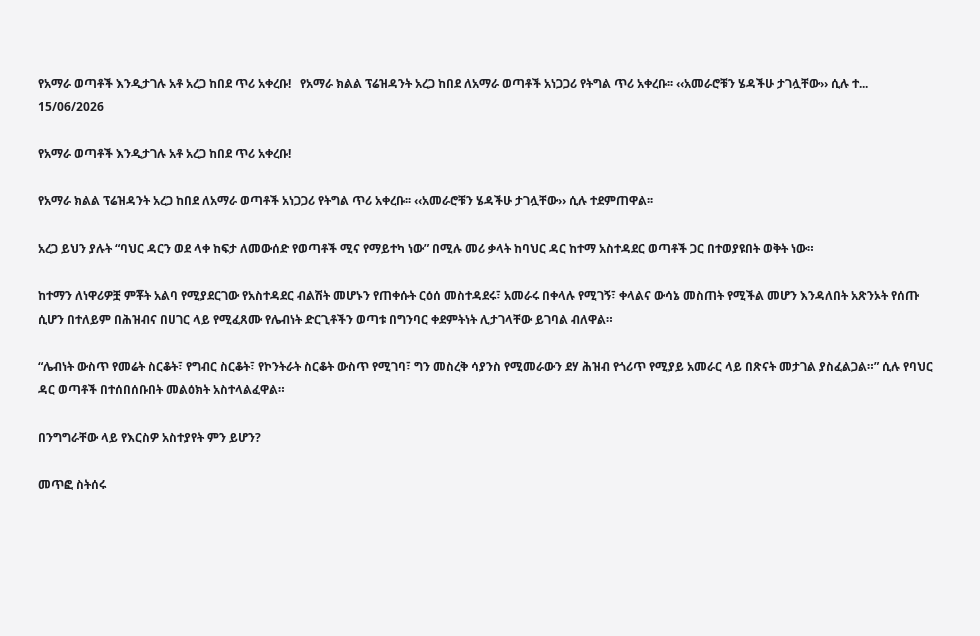የአማራ ወጣቶች እንዲታገሉ አቶ አረጋ ከበደ ጥሪ አቀረቡ!   የአማራ ክልል ፕሬዝዳንት አረጋ ከበደ ለአማራ ወጣቶች አነጋጋሪ የትግል ጥሪ አቀረቡ፡፡ ‹‹አመራሮቹን ሄዳችሁ ታገሏቸው›› ሲሉ ተ...
15/06/2026

የአማራ ወጣቶች እንዲታገሉ አቶ አረጋ ከበደ ጥሪ አቀረቡ!

የአማራ ክልል ፕሬዝዳንት አረጋ ከበደ ለአማራ ወጣቶች አነጋጋሪ የትግል ጥሪ አቀረቡ፡፡ ‹‹አመራሮቹን ሄዳችሁ ታገሏቸው›› ሲሉ ተደምጠዋል፡፡

አረጋ ይህን ያሉት “ባህር ዳርን ወደ ላቀ ከፍታ ለመውሰድ የወጣቶች ሚና የማይተካ ነው” በሚሉ መሪ ቃላት ከባህር ዳር ከተማ አስተዳደር ወጣቶች ጋር በተወያዩበት ወቅት ነው።

ከተማን ለነዋሪዎቿ ምቾት አልባ የሚያደርገው የአስተዳደር ብልሽት መሆኑን የጠቀሱት ርዕሰ መስተዳደሩ፣ አመራሩ በቀላሉ የሚገኝ፣ ቀላልና ውሳኔ መስጠት የሚችል መሆን እንዳለበት አጽንኦት የሰጡ ሲሆን በተለይም በሕዝብና በሀገር ላይ የሚፈጸሙ የሌብነት ድርጊቶችን ወጣቱ በግንባር ቀደምትነት ሊታገላቸው ይገባል ብለዋል።

“ሌብነት ውስጥ የመሬት ስርቆት፣ የግብር ስርቆት፣ የኮንትራት ስርቆት ውስጥ የሚገባ፣ ግን መስረቅ ሳያንስ የሚመራውን ደሃ ሕዝብ የጎሪጥ የሚያይ አመራር ላይ በጽናት መታገል ያስፈልጋል።” ሲሉ የባህር ዳር ወጣቶች በተሰበሰቡበት መልዕክት አስተላልፈዋል።

በንግግራቸው ላይ የእርስዎ አስተያየት ምን ይሆን?

መጥፎ ስትሰሩ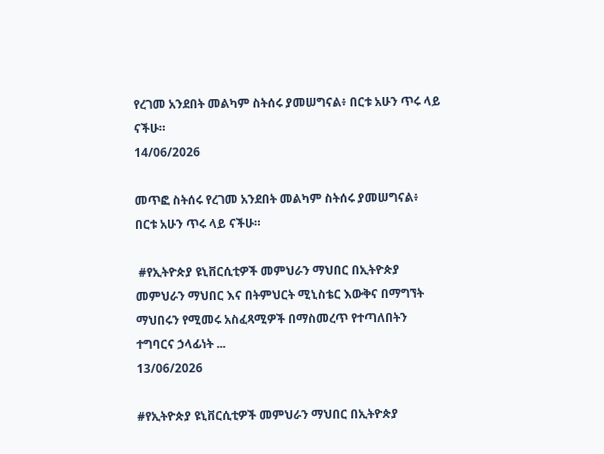የረገመ አንደበት መልካም ስትሰሩ ያመሠግናል፥ በርቱ አሁን ጥሩ ላይ ናችሁ።
14/06/2026

መጥፎ ስትሰሩ የረገመ አንደበት መልካም ስትሰሩ ያመሠግናል፥ በርቱ አሁን ጥሩ ላይ ናችሁ።

 #የኢትዮጵያ ዩኒቨርሲቲዎች መምህራን ማህበር በኢትዮጵያ መምህራን ማህበር እና በትምህርት ሚኒስቴር እውቅና በማግኘት ማህበሩን የሚመሩ አስፈጻሚዎች በማስመረጥ የተጣለበትን ተግባርና ኃላፊነት ...
13/06/2026

#የኢትዮጵያ ዩኒቨርሲቲዎች መምህራን ማህበር በኢትዮጵያ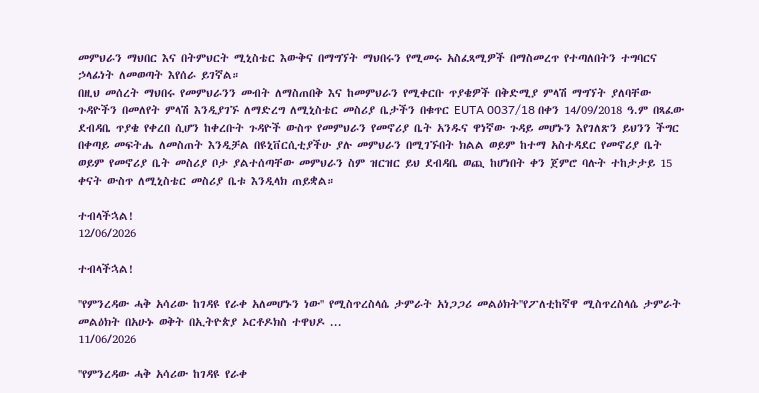መምህራን ማህበር እና በትምህርት ሚኒስቴር እውቅና በማግኘት ማህበሩን የሚመሩ አስፈጻሚዎች በማስመረጥ የተጣለበትን ተግባርና ኃላፊነት ለመወጣት እየሰራ ይገኛል።
በዚህ መሰረት ማህበሩ የመምህራንን መብት ለማስጠበቅ እና ከመምህራን የሚቀርቡ ጥያቄዎች በቅድሚያ ምላሽ ማግኘት ያለባቸው ጉዳዮችን በመለየት ምላሽ እንዲያገኙ ለማድረግ ለሚኒስቴር መስሪያ ቤታችን በቁጥር EUTA 0037/18 በቀን 14/09/2018 ዓ.ም በጻፈው ደብዳቤ ጥያቄ የቀረበ ሲሆን ከቀረቡት ጉዳዮች ውስጥ የመምህራን የመኖሪያ ቤት አንዱና ዋነኛው ጉዳይ መሆኑን እየገለጽን ይህንን ችግር በቀጣይ መፍትሔ ለመስጠት እንዲቻል በዩኒቨርሲቲያችሁ ያሉ መምህራን በሚገኙበት ክልል ወይም ከተማ አስተዳደር የመኖሪያ ቤት ወይም የመኖሪያ ቤት መስሪያ ቦታ ያልተሰጣቸው መምህራን ስም ዝርዝር ይህ ደብዳቤ ወጪ ከሆነበት ቀን ጀምሮ ባሉት ተከታታይ 15 ቀናት ውስጥ ለሚኒስቴር መስሪያ ቤቱ እንዲላክ ጠይቋል።

ተብላችኋል!
12/06/2026

ተብላችኋል!

''የምንረዳው ሓቅ አሳሪው ከገዳዩ የራቀ አለመሆኑን ነው'' የሚስጥረስላሴ ታምራት አነጋጋሪ መልዕክት''የፖለቲከኛዋ ሚስጥረስላሴ ታምራት መልዕክት በአሁኑ ወቅት በኢትዮጵያ ኦርቶዶክስ ተዋህዶ ...
11/06/2026

''የምንረዳው ሓቅ አሳሪው ከገዳዩ የራቀ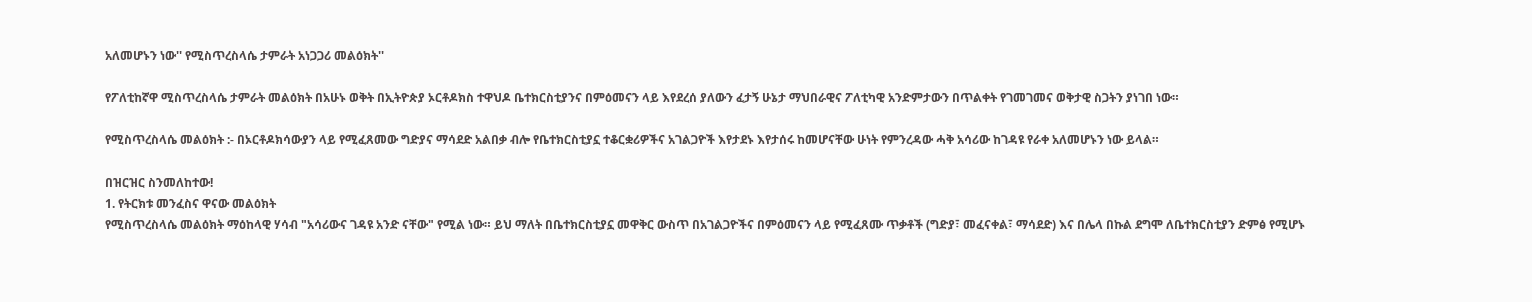አለመሆኑን ነው'' የሚስጥረስላሴ ታምራት አነጋጋሪ መልዕክት''

የፖለቲከኛዋ ሚስጥረስላሴ ታምራት መልዕክት በአሁኑ ወቅት በኢትዮጵያ ኦርቶዶክስ ተዋህዶ ቤተክርስቲያንና በምዕመናን ላይ እየደረሰ ያለውን ፈታኝ ሁኔታ ማህበራዊና ፖለቲካዊ አንድምታውን በጥልቀት የገመገመና ወቅታዊ ስጋትን ያነገበ ነው።

የሚስጥረስላሴ መልዕክት :- በኦርቶዶክሳውያን ላይ የሚፈጸመው ግድያና ማሳደድ አልበቃ ብሎ የቤተክርስቲያኗ ተቆርቋሪዎችና አገልጋዮች እየታደኑ እየታሰሩ ከመሆናቸው ሁነት የምንረዳው ሓቅ አሳሪው ከገዳዩ የራቀ አለመሆኑን ነው ይላል።

በዝርዝር ስንመለከተው!
1. የትርክቱ መንፈስና ዋናው መልዕክት
የሚስጥረስላሴ መልዕክት ማዕከላዊ ሃሳብ "አሳሪውና ገዳዩ አንድ ናቸው" የሚል ነው። ይህ ማለት በቤተክርስቲያኗ መዋቅር ውስጥ በአገልጋዮችና በምዕመናን ላይ የሚፈጸሙ ጥቃቶች (ግድያ፣ መፈናቀል፣ ማሳደድ) እና በሌላ በኩል ደግሞ ለቤተክርስቲያን ድምፅ የሚሆኑ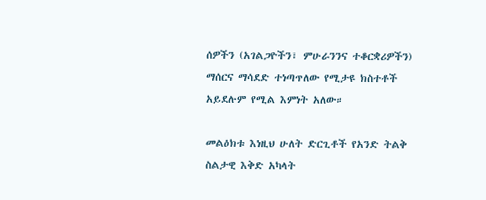ሰዎችን (አገልጋዮችን፣ ምሁራንንና ተቆርቋሪዎችን) ማሰርና ማሳደድ ተነጣጥለው የሚታዩ ክስተቶች አይደሉም የሚል እምነት አለው።

መልዕክቱ እነዚህ ሁለት ድርጊቶች የአንድ ትልቅ ስልታዊ እቅድ አካላት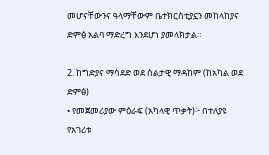መሆናቸውንና ዓላማቸውም ቤተክርስቲያኗን መከላከያና ድምፅ አልባ ማድረግ እንደሆነ ያመላክታል።

2. ከግድያና ማሳደድ ወደ ስልታዊ ማዳከም (ከአካል ወደ ድምፅ)
• የመጀመሪያው ምዕራፍ (አካላዊ ጥቃት)፦ በተለያዩ የአገሪቱ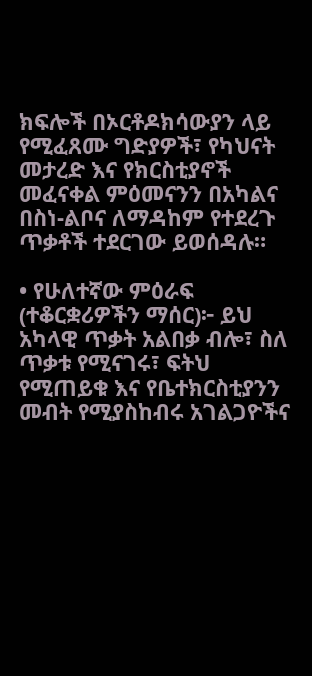ክፍሎች በኦርቶዶክሳውያን ላይ የሚፈጸሙ ግድያዎች፣ የካህናት መታረድ እና የክርስቲያኖች መፈናቀል ምዕመናንን በአካልና በስነ-ልቦና ለማዳከም የተደረጉ ጥቃቶች ተደርገው ይወሰዳሉ።

• የሁለተኛው ምዕራፍ (ተቆርቋሪዎችን ማሰር)፦ ይህ አካላዊ ጥቃት አልበቃ ብሎ፣ ስለ ጥቃቱ የሚናገሩ፣ ፍትህ የሚጠይቁ እና የቤተክርስቲያንን መብት የሚያስከብሩ አገልጋዮችና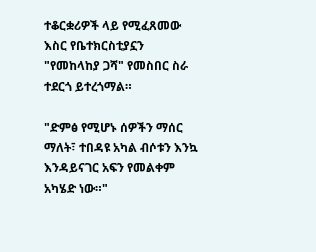ተቆርቋሪዎች ላይ የሚፈጸመው እስር የቤተክርስቲያኗን "የመከላከያ ጋሻ" የመስበር ስራ ተደርጎ ይተረጎማል።

"ድምፅ የሚሆኑ ሰዎችን ማሰር ማለት፣ ተበዳዩ አካል ብሶቱን እንኳ እንዳይናገር አፍን የመልቀም አካሄድ ነው።"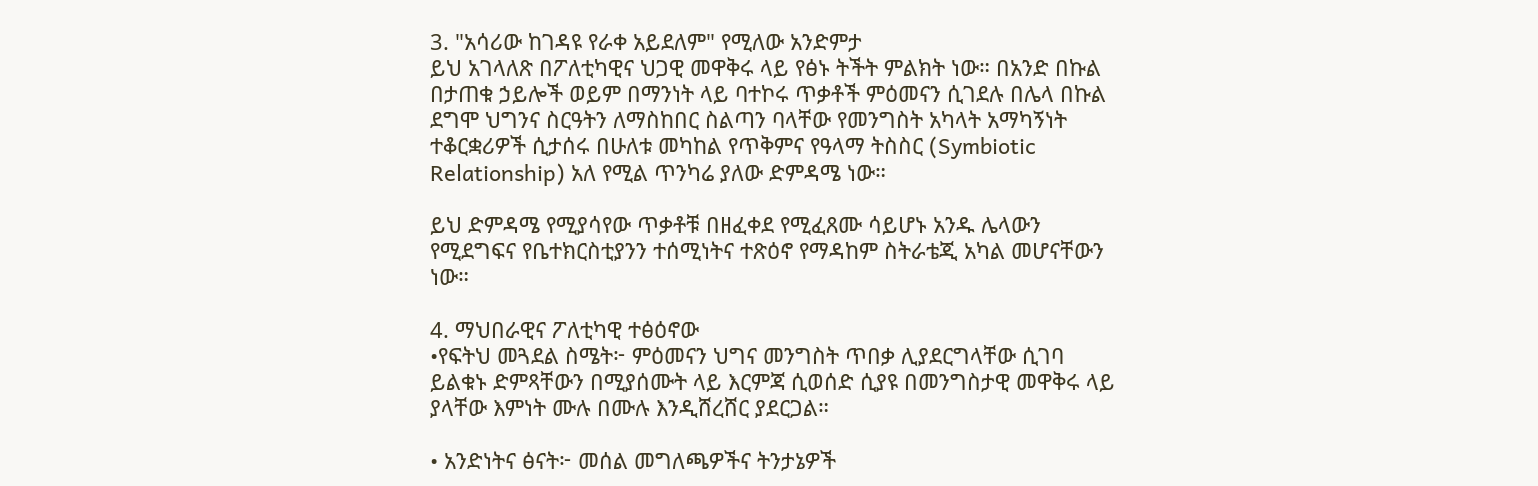3. "አሳሪው ከገዳዩ የራቀ አይደለም" የሚለው አንድምታ
ይህ አገላለጽ በፖለቲካዊና ህጋዊ መዋቅሩ ላይ የፅኑ ትችት ምልክት ነው። በአንድ በኩል በታጠቁ ኃይሎች ወይም በማንነት ላይ ባተኮሩ ጥቃቶች ምዕመናን ሲገደሉ በሌላ በኩል ደግሞ ህግንና ስርዓትን ለማስከበር ስልጣን ባላቸው የመንግስት አካላት አማካኝነት ተቆርቋሪዎች ሲታሰሩ በሁለቱ መካከል የጥቅምና የዓላማ ትስስር (Symbiotic Relationship) አለ የሚል ጥንካሬ ያለው ድምዳሜ ነው።

ይህ ድምዳሜ የሚያሳየው ጥቃቶቹ በዘፈቀደ የሚፈጸሙ ሳይሆኑ አንዱ ሌላውን የሚደግፍና የቤተክርስቲያንን ተሰሚነትና ተጽዕኖ የማዳከም ስትራቴጂ አካል መሆናቸውን ነው።

4. ማህበራዊና ፖለቲካዊ ተፅዕኖው
•የፍትህ መጓደል ስሜት፦ ምዕመናን ህግና መንግስት ጥበቃ ሊያደርግላቸው ሲገባ ይልቁኑ ድምጻቸውን በሚያሰሙት ላይ እርምጃ ሲወሰድ ሲያዩ በመንግስታዊ መዋቅሩ ላይ ያላቸው እምነት ሙሉ በሙሉ እንዲሸረሸር ያደርጋል።

• አንድነትና ፅናት፦ መሰል መግለጫዎችና ትንታኔዎች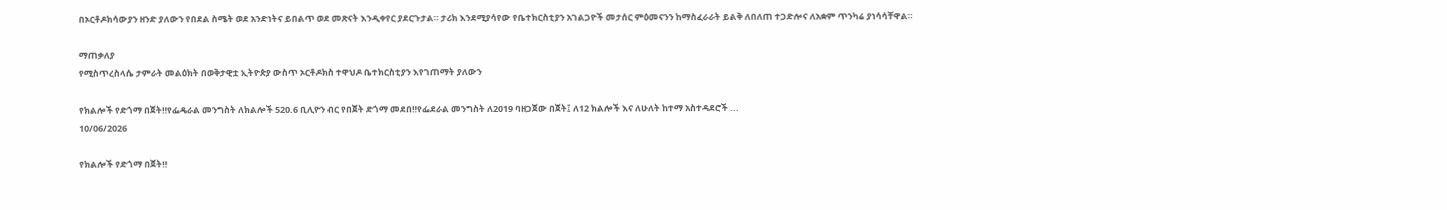በኦርቶዶክሳውያን ዘንድ ያለውን የበደል ስሜት ወደ አንድነትና ይበልጥ ወደ መጽናት እንዲቀየር ያደርጉታል። ታሪክ እንደሚያሳየው የቤተክርስቲያን አገልጋዮች መታሰር ምዕመናንን ከማስፈራራት ይልቅ ለበለጠ ተጋድሎና ለአቋም ጥንካሬ ያነሳሳቸዋል።

ማጠቃለያ
የሚስጥረስላሴ ታምራት መልዕክት በወቅታዊቷ ኢትዮጵያ ውስጥ ኦርቶዶክስ ተዋህዶ ቤተክርስቲያን እየገጠማት ያለውን

የክልሎች የድጎማ በጀት‼የፌዴራል መንግስት ለክልሎች 520.6 ቢሊዮን ብር የበጀት ድጎማ መደበ‼የፌደራል መንግስት ለ2019 ባዘጋጀው በጀት፤ ለ12 ክልሎች እና ለሁለት ከተማ አስተዳደሮች ...
10/06/2026

የክልሎች የድጎማ በጀት‼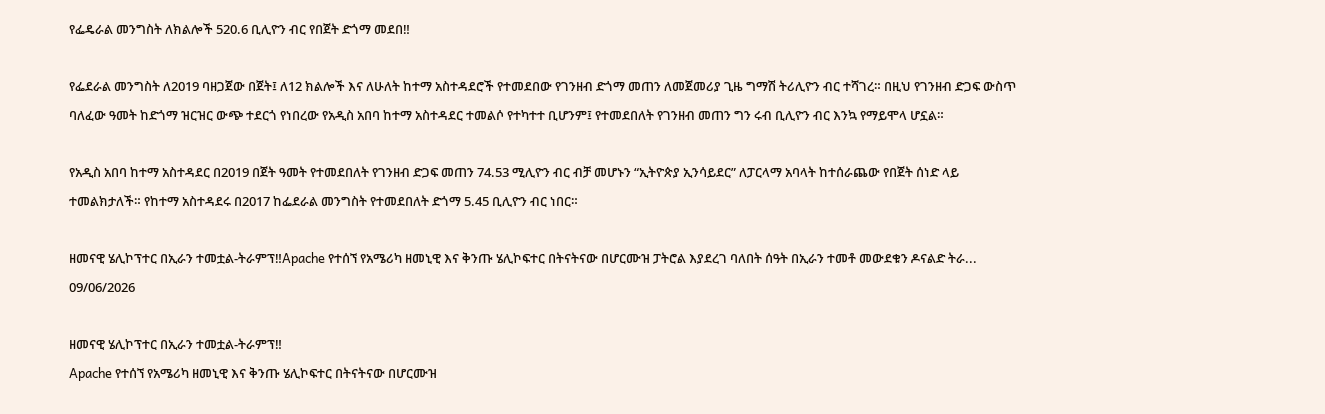የፌዴራል መንግስት ለክልሎች 520.6 ቢሊዮን ብር የበጀት ድጎማ መደበ‼

የፌደራል መንግስት ለ2019 ባዘጋጀው በጀት፤ ለ12 ክልሎች እና ለሁለት ከተማ አስተዳደሮች የተመደበው የገንዘብ ድጎማ መጠን ለመጀመሪያ ጊዜ ግማሽ ትሪሊዮን ብር ተሻገረ። በዚህ የገንዘብ ድጋፍ ውስጥ ባለፈው ዓመት ከድጎማ ዝርዝር ውጭ ተደርጎ የነበረው የአዲስ አበባ ከተማ አስተዳደር ተመልሶ የተካተተ ቢሆንም፤ የተመደበለት የገንዘብ መጠን ግን ሩብ ቢሊዮን ብር እንኳ የማይሞላ ሆኗል።

የአዲስ አበባ ከተማ አስተዳደር በ2019 በጀት ዓመት የተመደበለት የገንዘብ ድጋፍ መጠን 74.53 ሚሊዮን ብር ብቻ መሆኑን “ኢትዮጵያ ኢንሳይደር” ለፓርላማ አባላት ከተሰራጨው የበጀት ሰነድ ላይ ተመልክታለች። የከተማ አስተዳደሩ በ2017 ከፌደራል መንግስት የተመደበለት ድጎማ 5.45 ቢሊዮን ብር ነበር።

ዘመናዊ ሄሊኮፕተር በኢራን ተመቷል-ትራምፕ‼Apache የተሰኘ የአሜሪካ ዘመኒዊ እና ቅንጡ ሄሊኮፍተር በትናትናው በሆርሙዝ ፓትሮል እያደረገ ባለበት ሰዓት በኢራን ተመቶ መውደቁን ዶናልድ ትራ...
09/06/2026

ዘመናዊ ሄሊኮፕተር በኢራን ተመቷል-ትራምፕ‼
Apache የተሰኘ የአሜሪካ ዘመኒዊ እና ቅንጡ ሄሊኮፍተር በትናትናው በሆርሙዝ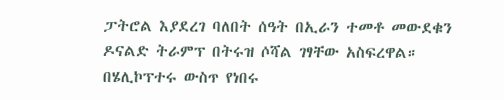ፓትሮል እያደረገ ባለበት ሰዓት በኢራን ተመቶ መውደቁን ዶናልድ ትራምፕ በትሩዝ ሶሻል ገፃቸው አስፍረዋል።
በሄሊኮፕተሩ ውስጥ የነበሩ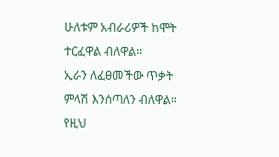ሁለቱም አብራሪዎች ከሞት ተርፈዋል ብለዋል።
ኢራን ለፈፀመችው ጥቃት ምላሽ እንሰጣለን ብለዋል። የዚህ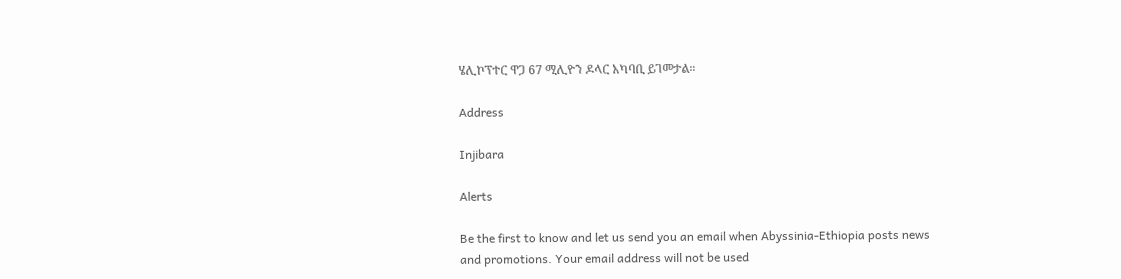ሄሊኮፕተር ዋጋ 67 ሚሊዮን ዶላር አካባቢ ይገመታል።

Address

Injibara

Alerts

Be the first to know and let us send you an email when Abyssinia-Ethiopia posts news and promotions. Your email address will not be used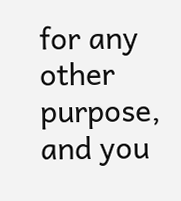for any other purpose, and you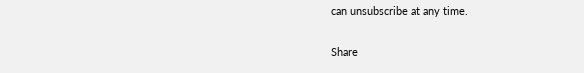can unsubscribe at any time.

Share